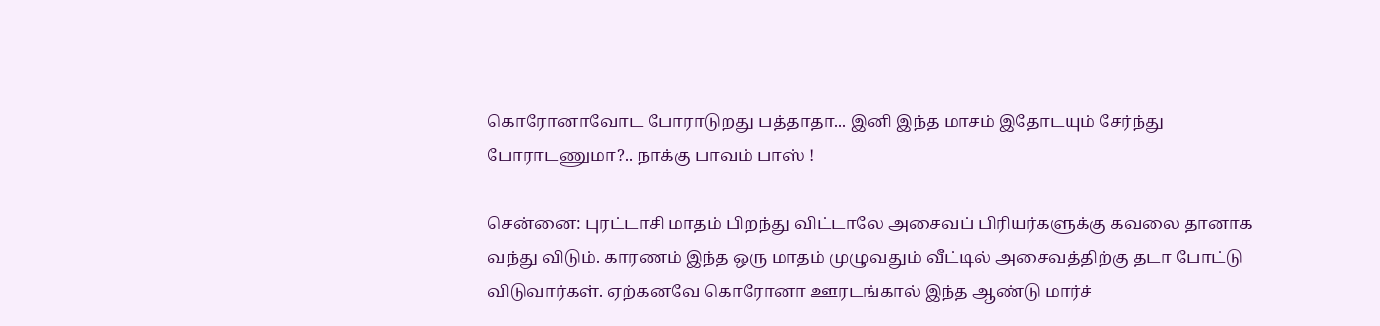கொரோனாவோட போராடுறது பத்தாதா... இனி இந்த மாசம் இதோடயும் சேர்ந்து போராடணுமா?.. நாக்கு பாவம் பாஸ் !

சென்னை: புரட்டாசி மாதம் பிறந்து விட்டாலே அசைவப் பிரியர்களுக்கு கவலை தானாக வந்து விடும். காரணம் இந்த ஒரு மாதம் முழுவதும் வீட்டில் அசைவத்திற்கு தடா போட்டு விடுவார்கள். ஏற்கனவே கொரோனா ஊரடங்கால் இந்த ஆண்டு மார்ச்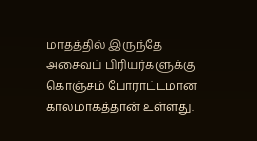மாதத்தில் இருந்தே அசைவப் பிரியர்களுக்கு கொஞ்சம் போராட்டமான காலமாகத்தான் உள்ளது.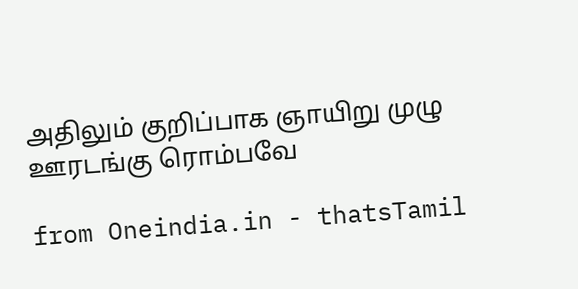அதிலும் குறிப்பாக ஞாயிறு முழு ஊரடங்கு ரொம்பவே

from Oneindia.in - thatsTamil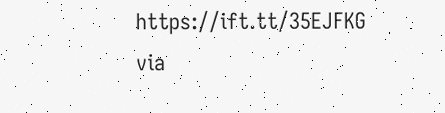https://ift.tt/35EJFKG
via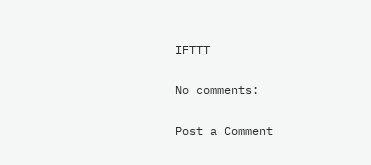IFTTT

No comments:

Post a Comment